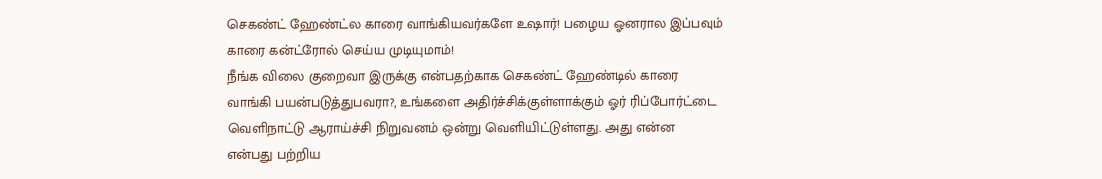செகண்ட் ஹேண்ட்ல காரை வாங்கியவர்களே உஷார்! பழைய ஓனரால இப்பவும் காரை கன்ட்ரோல் செய்ய முடியுமாம்!
நீங்க விலை குறைவா இருக்கு என்பதற்காக செகண்ட் ஹேண்டில் காரை வாங்கி பயன்படுத்துபவரா?, உங்களை அதிர்ச்சிக்குள்ளாக்கும் ஓர் ரிப்போர்ட்டை வெளிநாட்டு ஆராய்ச்சி நிறுவனம் ஒன்று வெளியிட்டுள்ளது. அது என்ன என்பது பற்றிய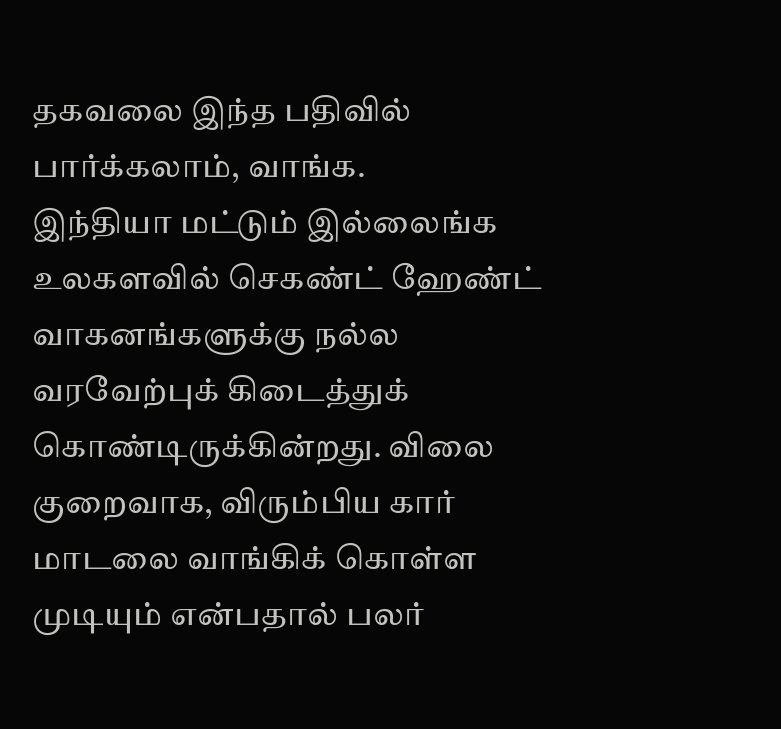தகவலை இந்த பதிவில் பார்க்கலாம், வாங்க.
இந்தியா மட்டும் இல்லைங்க உலகளவில் செகண்ட் ஹேண்ட் வாகனங்களுக்கு நல்ல வரவேற்புக் கிடைத்துக் கொண்டிருக்கின்றது. விலை குறைவாக, விரும்பிய கார் மாடலை வாங்கிக் கொள்ள முடியும் என்பதால் பலர்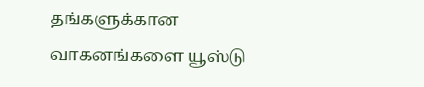தங்களுக்கான வாகனங்களை யூஸ்டு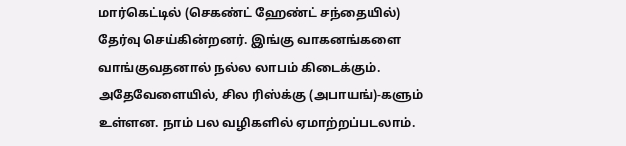மார்கெட்டில் (செகண்ட் ஹேண்ட் சந்தையில்) தேர்வு செய்கின்றனர். இங்கு வாகனங்களை வாங்குவதனால் நல்ல லாபம் கிடைக்கும். அதேவேளையில், சில ரிஸ்க்கு (அபாயங்)-களும் உள்ளன. நாம் பல வழிகளில் ஏமாற்றப்படலாம்.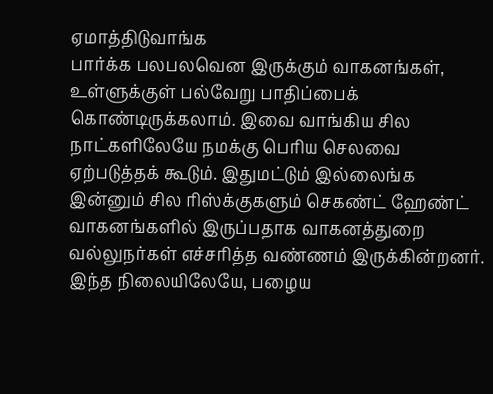ஏமாத்திடுவாங்க
பார்க்க பலபலவென இருக்கும் வாகனங்கள், உள்ளுக்குள் பல்வேறு பாதிப்பைக் கொண்டிருக்கலாம். இவை வாங்கிய சில நாட்களிலேயே நமக்கு பெரிய செலவை ஏற்படுத்தக் கூடும். இதுமட்டும் இல்லைங்க இன்னும் சில ரிஸ்க்குகளும் செகண்ட் ஹேண்ட் வாகனங்களில் இருப்பதாக வாகனத்துறை வல்லுநர்கள் எச்சரித்த வண்ணம் இருக்கின்றனர். இந்த நிலையிலேயே, பழைய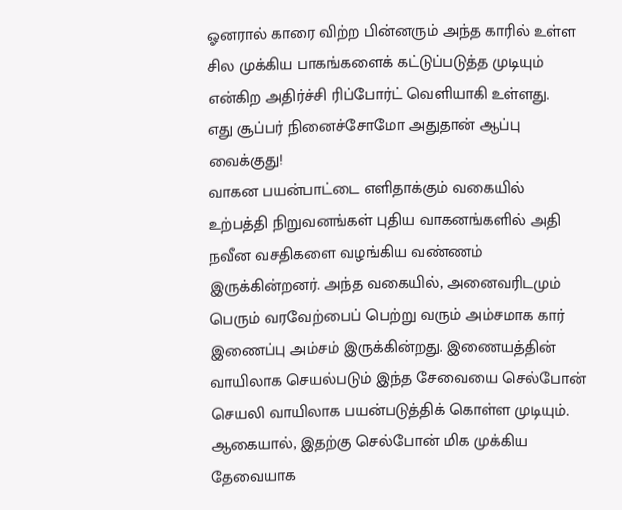ஓனரால் காரை விற்ற பின்னரும் அந்த காரில் உள்ள சில முக்கிய பாகங்களைக் கட்டுப்படுத்த முடியும் என்கிற அதிர்ச்சி ரிப்போர்ட் வெளியாகி உள்ளது.
எது சூப்பர் நினைச்சோமோ அதுதான் ஆப்பு வைக்குது!
வாகன பயன்பாட்டை எளிதாக்கும் வகையில் உற்பத்தி நிறுவனங்கள் புதிய வாகனங்களில் அதி நவீன வசதிகளை வழங்கிய வண்ணம் இருக்கின்றனர். அந்த வகையில், அனைவரிடமும் பெரும் வரவேற்பைப் பெற்று வரும் அம்சமாக கார் இணைப்பு அம்சம் இருக்கின்றது. இணையத்தின் வாயிலாக செயல்படும் இந்த சேவையை செல்போன் செயலி வாயிலாக பயன்படுத்திக் கொள்ள முடியும். ஆகையால், இதற்கு செல்போன் மிக முக்கிய தேவையாக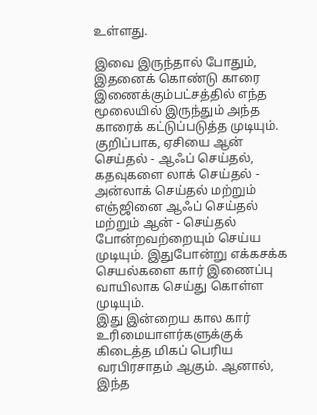உள்ளது.

இவை இருந்தால் போதும், இதனைக் கொண்டு காரை இணைக்கும்பட்சத்தில் எந்த மூலையில் இருந்தும் அந்த காரைக் கட்டுப்படுத்த முடியும். குறிப்பாக, ஏசியை ஆன் செய்தல் - ஆஃப் செய்தல், கதவுகளை லாக் செய்தல் - அன்லாக் செய்தல் மற்றும் எஞ்ஜினை ஆஃப் செய்தல் மற்றும் ஆன் - செய்தல் போன்றவற்றையும் செய்ய முடியும். இதுபோன்று எக்கசக்க செயல்களை கார் இணைப்பு வாயிலாக செய்து கொள்ள முடியும்.
இது இன்றைய கால கார் உரிமையாளர்களுக்குக் கிடைத்த மிகப் பெரிய வரபிரசாதம் ஆகும். ஆனால், இந்த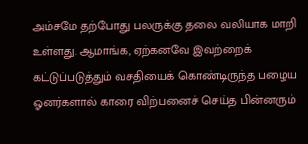அம்சமே தற்போது பலருக்கு தலை வலியாக மாறி உள்ளது. ஆமாங்க, ஏற்கனவே இவற்றைக் கட்டுப்படுத்தும் வசதியைக் கொண்டிருந்த பழைய ஓனர்களால் காரை விற்பனைச் செய்த பின்னரும்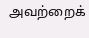அவற்றைக்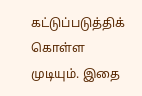கட்டுப்படுத்திக் கொள்ள முடியும். இதை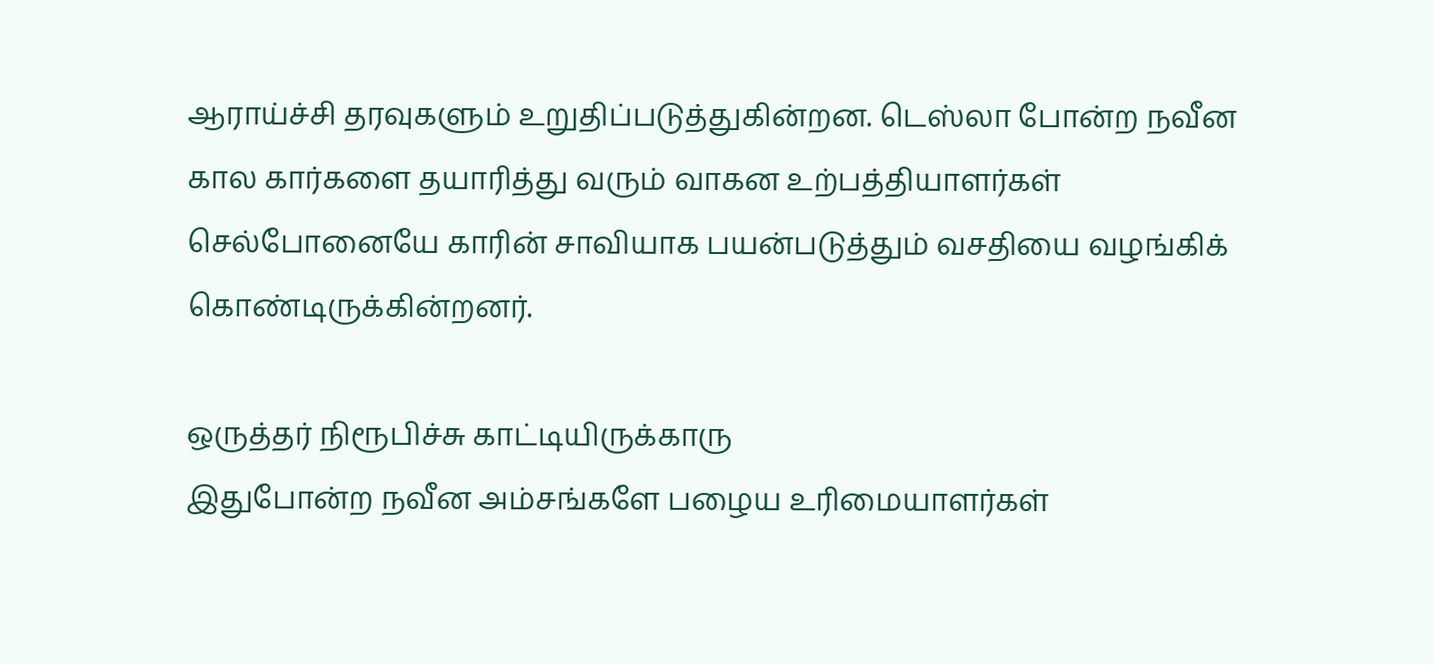ஆராய்ச்சி தரவுகளும் உறுதிப்படுத்துகின்றன. டெஸ்லா போன்ற நவீன கால கார்களை தயாரித்து வரும் வாகன உற்பத்தியாளர்கள் செல்போனையே காரின் சாவியாக பயன்படுத்தும் வசதியை வழங்கிக் கொண்டிருக்கின்றனர்.

ஒருத்தர் நிரூபிச்சு காட்டியிருக்காரு
இதுபோன்ற நவீன அம்சங்களே பழைய உரிமையாளர்கள்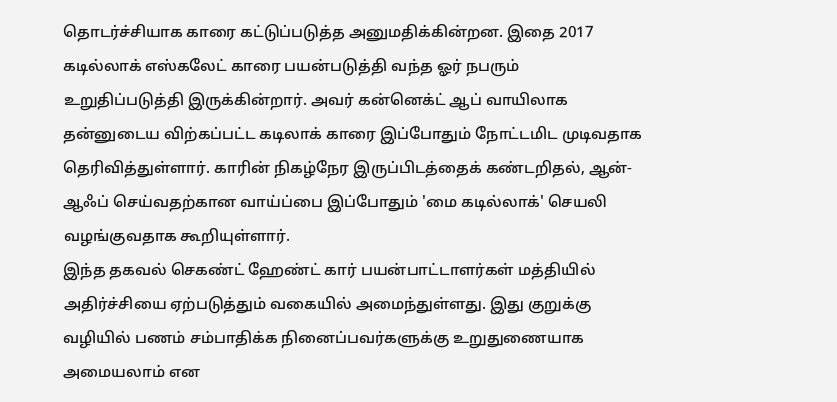தொடர்ச்சியாக காரை கட்டுப்படுத்த அனுமதிக்கின்றன. இதை 2017 கடில்லாக் எஸ்கலேட் காரை பயன்படுத்தி வந்த ஓர் நபரும் உறுதிப்படுத்தி இருக்கின்றார். அவர் கன்னெக்ட் ஆப் வாயிலாக தன்னுடைய விற்கப்பட்ட கடிலாக் காரை இப்போதும் நோட்டமிட முடிவதாக தெரிவித்துள்ளார். காரின் நிகழ்நேர இருப்பிடத்தைக் கண்டறிதல், ஆன்-ஆஃப் செய்வதற்கான வாய்ப்பை இப்போதும் 'மை கடில்லாக்' செயலி வழங்குவதாக கூறியுள்ளார்.
இந்த தகவல் செகண்ட் ஹேண்ட் கார் பயன்பாட்டாளர்கள் மத்தியில் அதிர்ச்சியை ஏற்படுத்தும் வகையில் அமைந்துள்ளது. இது குறுக்கு வழியில் பணம் சம்பாதிக்க நினைப்பவர்களுக்கு உறுதுணையாக அமையலாம் என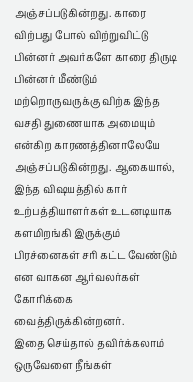அஞ்சப்படுகின்றது. காரை விற்பது போல் விற்றுவிட்டு பின்னர் அவர்களே காரை திருடி பின்னர் மீண்டும் மற்றொருவருக்கு விற்க இந்த வசதி துணையாக அமையும் என்கிற காரணத்தினாலேயே அஞ்சப்படுகின்றது. ஆகையால், இந்த விஷயத்தில் கார் உற்பத்தியாளர்கள் உடனடியாக களமிறங்கி இருக்கும் பிரச்னைகள் சரி கட்ட வேண்டும் என வாகன ஆர்வலர்கள் கோரிக்கை வைத்திருக்கின்றனர்.
இதை செய்தால் தவிர்க்கலாம்
ஒருவேளை நீங்கள்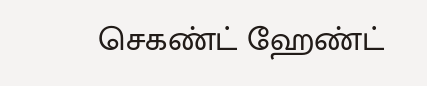செகண்ட் ஹேண்ட்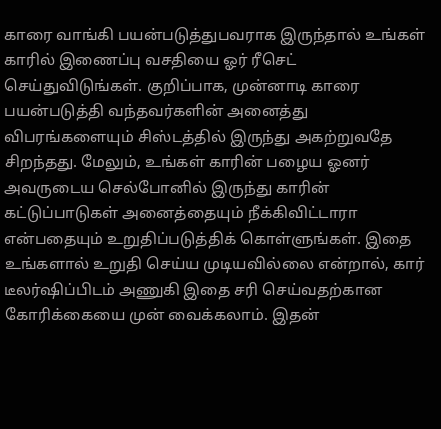காரை வாங்கி பயன்படுத்துபவராக இருந்தால் உங்கள் காரில் இணைப்பு வசதியை ஓர் ரீசெட் செய்துவிடுங்கள். குறிப்பாக, முன்னாடி காரை பயன்படுத்தி வந்தவர்களின் அனைத்து விபரங்களையும் சிஸ்டத்தில் இருந்து அகற்றுவதே சிறந்தது. மேலும், உங்கள் காரின் பழைய ஓனர் அவருடைய செல்போனில் இருந்து காரின் கட்டுப்பாடுகள் அனைத்தையும் நீக்கிவிட்டாரா என்பதையும் உறுதிப்படுத்திக் கொள்ளுங்கள். இதை உங்களால் உறுதி செய்ய முடியவில்லை என்றால், கார் டீலர்ஷிப்பிடம் அணுகி இதை சரி செய்வதற்கான கோரிக்கையை முன் வைக்கலாம். இதன்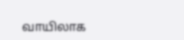வாயிலாக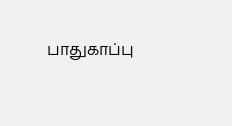பாதுகாப்பு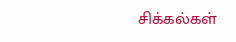சிக்கல்கள்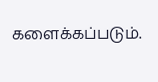களைக்கப்படும்.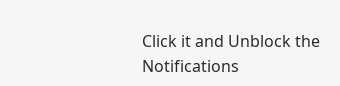Click it and Unblock the Notifications